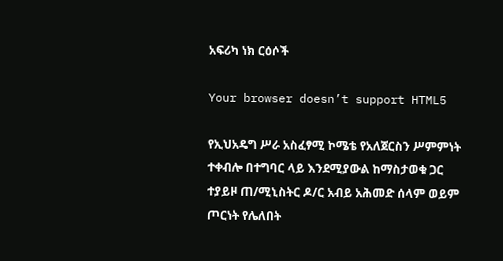አፍሪካ ነክ ርዕሶች

Your browser doesn’t support HTML5

የኢህአዴግ ሥራ አስፈፃሚ ኮሜቴ የአለጀርስን ሥምምነት ተቀብሎ በተግባር ላይ እንደሚያውል ከማስታወቁ ጋር ተያይዞ ጠ/ሚኒስትር ዶ/ር አብይ አሕመድ ሰላም ወይም ጦርነት የሌለበት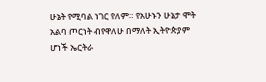ሁኔት የሚባል ነገር የለም። የአሁኑን ሁኔታ ሞት አልባ ጦርነት ብየዋለሁ በማለት ኢትዮጵያም ሆነች ኤርትራ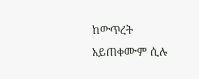ከውጥረት አይጠቀሙም ሲሉ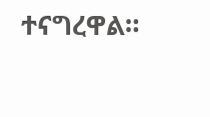ተናግረዋል።